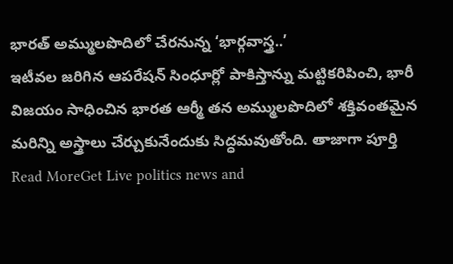భారత్ అమ్ములపొదిలో చేరనున్న ‘భార్గవాస్త్ర..’
ఇటీవల జరిగిన ఆపరేషన్ సింధూర్లో పాకిస్తాన్ను మట్టికరిపించి, భారీ విజయం సాధించిన భారత ఆర్మీ తన అమ్ములపొదిలో శక్తివంతమైన మరిన్ని అస్త్రాలు చేర్చుకునేందుకు సిద్ధమవుతోంది. తాజాగా పూర్తి
Read MoreGet Live politics news and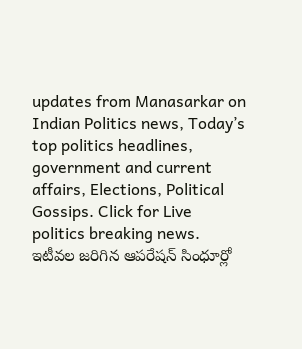updates from Manasarkar on Indian Politics news, Today’s top politics headlines, government and current affairs, Elections, Political Gossips. Click for Live politics breaking news.
ఇటీవల జరిగిన ఆపరేషన్ సింధూర్లో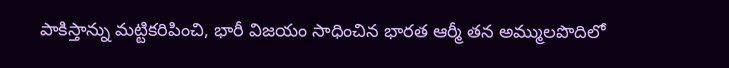పాకిస్తాన్ను మట్టికరిపించి, భారీ విజయం సాధించిన భారత ఆర్మీ తన అమ్ములపొదిలో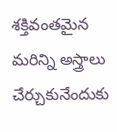శక్తివంతమైన మరిన్ని అస్త్రాలు చేర్చుకునేందుకు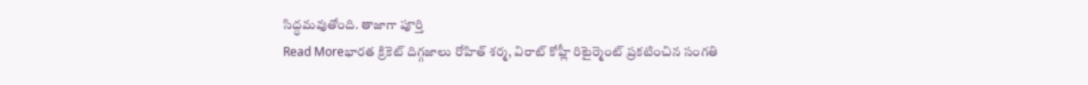సిద్ధమవుతోంది. తాజాగా పూర్తి
Read Moreభారత క్రికెట్ దిగ్గజాలు రోహిత్ శర్మ, విరాట్ కోహ్లీ రిటైర్మెంట్ ప్రకటించిన సంగతి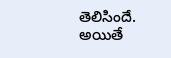తెలిసిందే. అయితే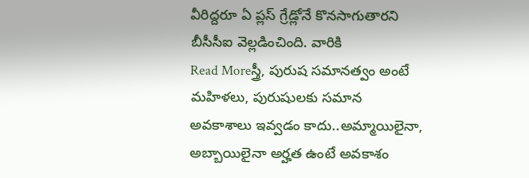వీరిద్దరూ ఏ ప్లస్ గ్రేడ్లోనే కొనసాగుతారని బీసీసీఐ వెల్లడించింది. వారికి
Read Moreస్త్రీ, పురుష సమానత్వం అంటే మహిళలు, పురుషులకు సమాన అవకాశాలు ఇవ్వడం కాదు..అమ్మాయిలైనా, అబ్బాయిలైనా అర్హత ఉంటే అవకాశం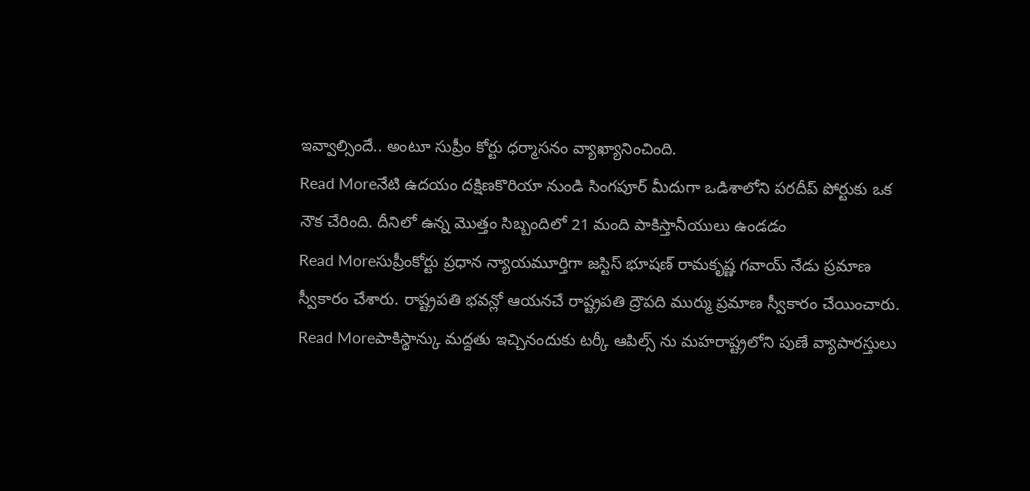ఇవ్వాల్సిందే.. అంటూ సుప్రీం కోర్టు ధర్మాసనం వ్యాఖ్యానించింది.
Read Moreనేటి ఉదయం దక్షిణకొరియా నుండి సింగపూర్ మీదుగా ఒడిశాలోని పరదీప్ పోర్టుకు ఒక నౌక చేరింది. దీనిలో ఉన్న మొత్తం సిబ్బందిలో 21 మంది పాకిస్తానీయులు ఉండడం
Read Moreసుప్రీంకోర్టు ప్రధాన న్యాయమూర్తిగా జస్టిస్ భూషణ్ రామకృష్ణ గవాయ్ నేడు ప్రమాణ స్వీకారం చేశారు. రాష్ట్రపతి భవన్లో ఆయనచే రాష్ట్రపతి ద్రౌపది ముర్ము ప్రమాణ స్వీకారం చేయించారు.
Read Moreపాకిస్థాన్కు మద్దతు ఇచ్చినందుకు టర్కీ ఆపిల్స్ ను మహరాష్ట్రలోని పుణే వ్యాపారస్తులు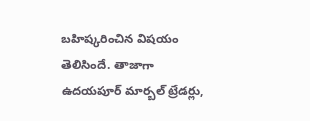బహిష్కరించిన విషయం తెలిసిందే. తాజాగా ఉదయపూర్ మార్బల్ ట్రేడర్లు,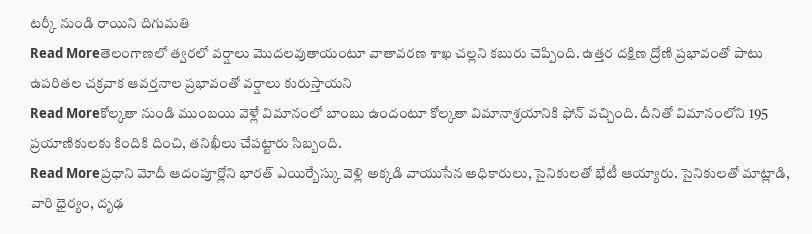టర్కీ నుండి రాయిని దిగుమతి
Read Moreతెలంగాణలో త్వరలో వర్షాలు మొదలవుతాయంటూ వాతావరణ శాఖ చల్లని కబురు చెప్పింది. ఉత్తర దక్షిణ ద్రోణి ప్రభావంతో పాటు ఉపరితల చక్రవాక ఆవర్తనాల ప్రభావంతో వర్షాలు కురుస్తాయని
Read Moreకోల్కతా నుండి ముంబయి వెళ్లే విమానంలో బాంబు ఉందంటూ కోల్కతా విమానాశ్రయానికి ఫోన్ వచ్చింది. దీనితో విమానంలోని 195 ప్రయాణికులకు కిందికి దించి, తనిఖీలు చేపట్టారు సిబ్బంది.
Read Moreప్రధాని మోదీ ఆదంపూర్లోని భారత్ ఎయిర్బేస్కు వెళ్లి అక్కడి వాయుసేన అధికారులు, సైనికులతో భేటీ ఆయ్యారు. సైనికులతో మాట్లాడి, వారి ధైర్యం, దృఢ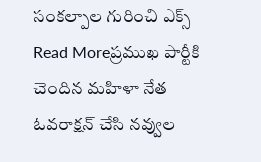సంకల్పాల గురించి ఎక్స్
Read Moreప్రముఖ పార్టీకి చెందిన మహిళా నేత ఓవరాక్షన్ చేసి నవ్వుల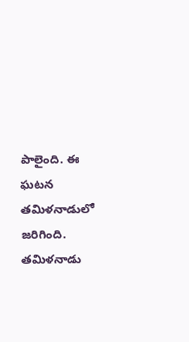పాలైంది. ఈ ఘటన తమిళనాడులో జరిగింది. తమిళనాడు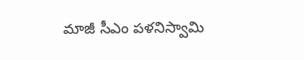మాజీ సీఎం పళనిస్వామి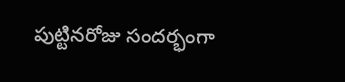పుట్టినరోజు సందర్భంగా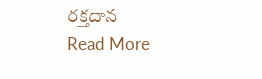రక్తదాన
Read More